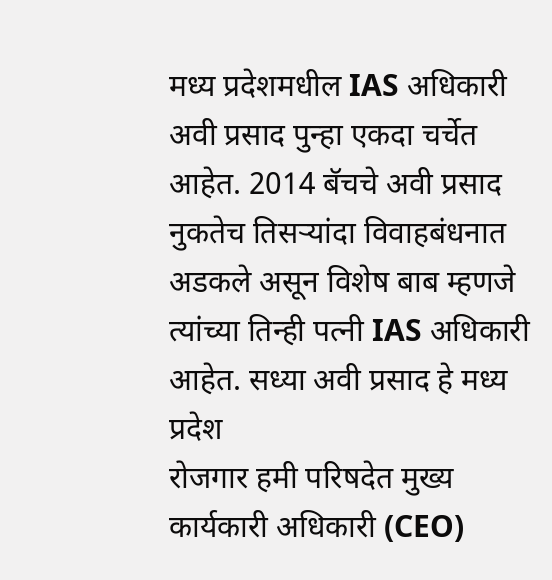मध्य प्रदेशमधील IAS अधिकारी अवी प्रसाद पुन्हा एकदा चर्चेत आहेत. 2014 बॅचचे अवी प्रसाद नुकतेच तिसऱ्यांदा विवाहबंधनात अडकले असून विशेष बाब म्हणजे त्यांच्या तिन्ही पत्नी IAS अधिकारी आहेत. सध्या अवी प्रसाद हे मध्य प्रदेश
रोजगार हमी परिषदेत मुख्य कार्यकारी अधिकारी (CEO)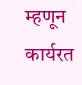म्हणून कार्यरत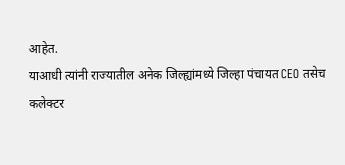आहेत.
याआधी त्यांनी राज्यातील अनेक जिल्ह्यांमध्ये जिल्हा पंचायत CEO तसेच
कलेक्टर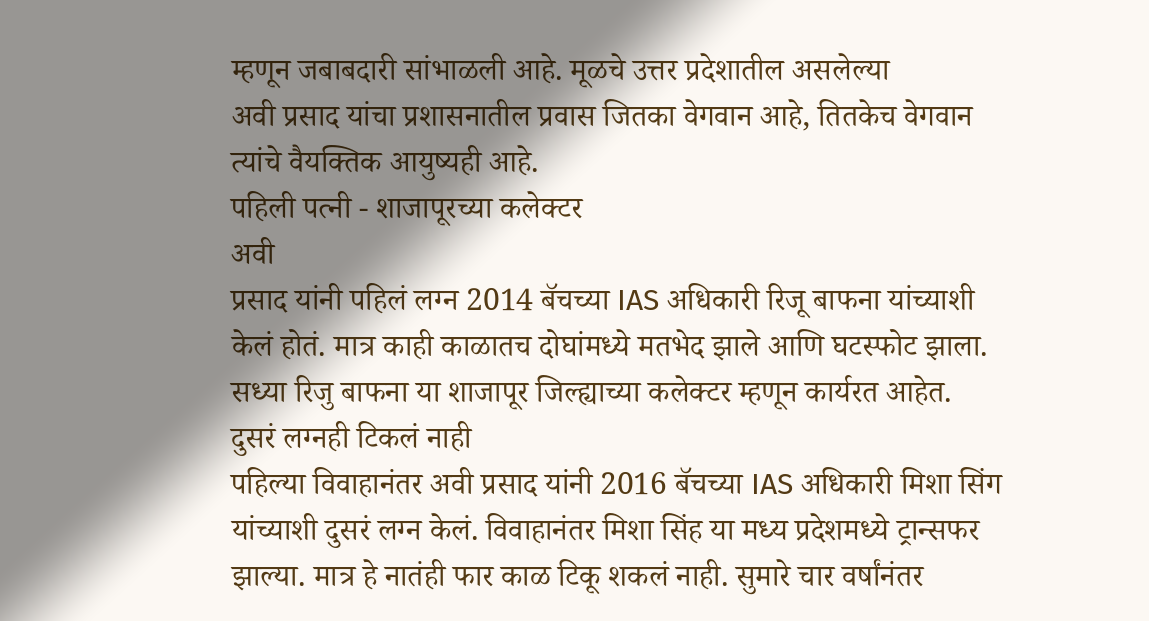म्हणून जबाबदारी सांभाळली आहे. मूळचे उत्तर प्रदेशातील असलेल्या
अवी प्रसाद यांचा प्रशासनातील प्रवास जितका वेगवान आहे, तितकेच वेगवान
त्यांचे वैयक्तिक आयुष्यही आहे.
पहिली पत्नी - शाजापूरच्या कलेक्टर
अवी
प्रसाद यांनी पहिलं लग्न 2014 बॅचच्या IAS अधिकारी रिजू बाफना यांच्याशी
केलं होतं. मात्र काही काळातच दोघांमध्ये मतभेद झाले आणि घटस्फोट झाला.
सध्या रिजु बाफना या शाजापूर जिल्ह्याच्या कलेक्टर म्हणून कार्यरत आहेत.
दुसरं लग्नही टिकलं नाही
पहिल्या विवाहानंतर अवी प्रसाद यांनी 2016 बॅचच्या IAS अधिकारी मिशा सिंग यांच्याशी दुसरं लग्न केलं. विवाहानंतर मिशा सिंह या मध्य प्रदेशमध्ये ट्रान्सफर झाल्या. मात्र हे नातंही फार काळ टिकू शकलं नाही. सुमारे चार वर्षांनंतर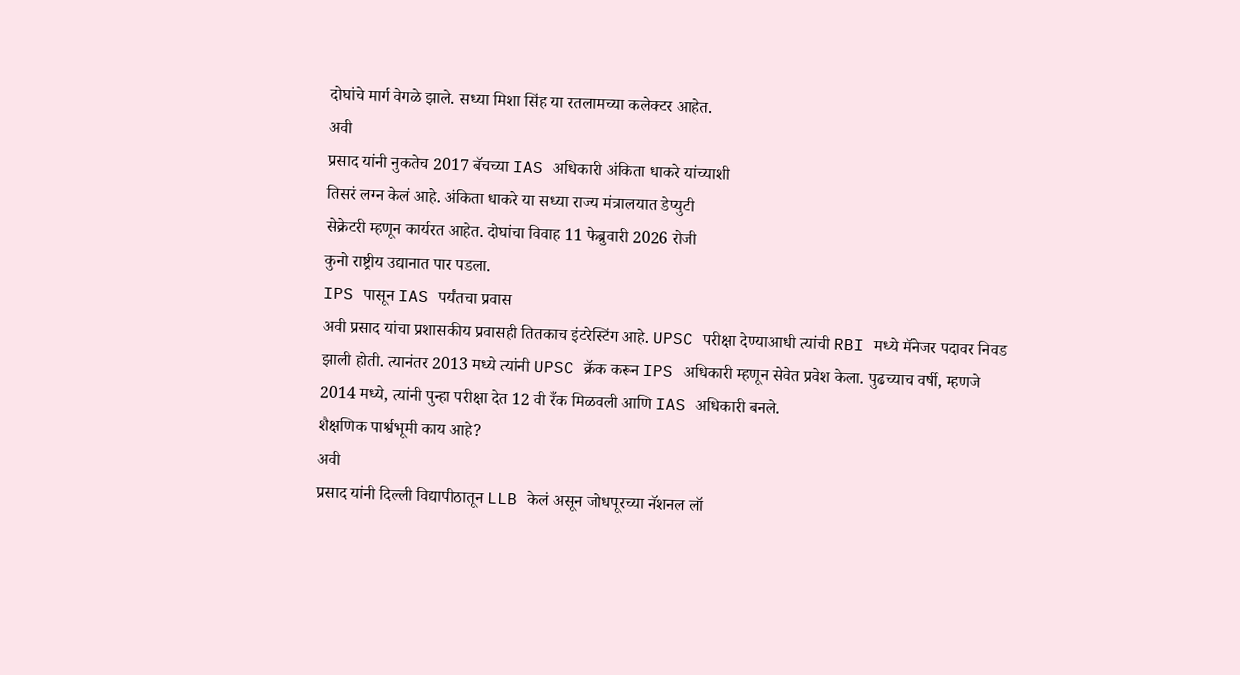दोघांचे मार्ग वेगळे झाले. सध्या मिशा सिंह या रतलामच्या कलेक्टर आहेत.
अवी
प्रसाद यांनी नुकतेच 2017 बॅचच्या IAS अधिकारी अंकिता धाकरे यांच्याशी
तिसरं लग्न केलं आहे. अंकिता धाकरे या सध्या राज्य मंत्रालयात डेप्युटी
सेक्रेटरी म्हणून कार्यरत आहेत. दोघांचा विवाह 11 फेब्रुवारी 2026 रोजी
कुनो राष्ट्रीय उद्यानात पार पडला.
IPS पासून IAS पर्यंतचा प्रवास
अवी प्रसाद यांचा प्रशासकीय प्रवासही तितकाच इंटरेस्टिंग आहे. UPSC परीक्षा देण्याआधी त्यांची RBI मध्ये मॅनेजर पदावर निवड झाली होती. त्यानंतर 2013 मध्ये त्यांनी UPSC क्रॅक करून IPS अधिकारी म्हणून सेवेत प्रवेश केला. पुढच्याच वर्षी, म्हणजे 2014 मध्ये, त्यांनी पुन्हा परीक्षा देत 12 वी रँक मिळवली आणि IAS अधिकारी बनले.
शैक्षणिक पार्श्वभूमी काय आहे?
अवी
प्रसाद यांनी दिल्ली विद्यापीठातून LLB केलं असून जोधपूरच्या नॅशनल लॉ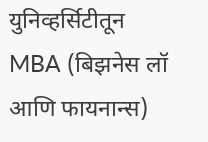युनिव्हर्सिटीतून MBA (बिझनेस लॉ आणि फायनान्स)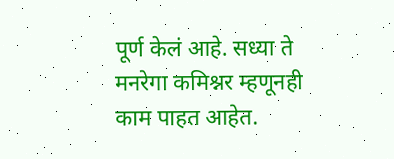पूर्ण केलं आहे. सध्या ते
मनरेगा कमिश्नर म्हणूनही काम पाहत आहेत.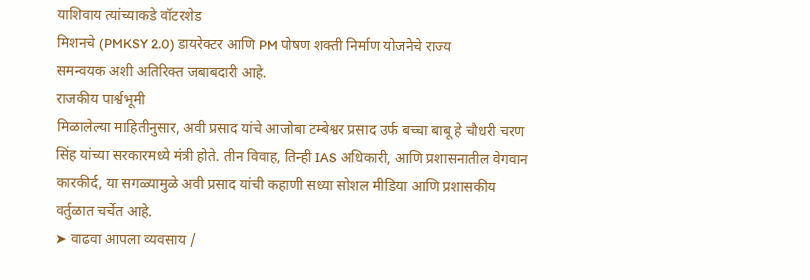याशिवाय त्यांच्याकडे वॉटरशेड
मिशनचे (PMKSY 2.0) डायरेक्टर आणि PM पोषण शक्ती निर्माण योजनेचे राज्य
समन्वयक अशी अतिरिक्त जबाबदारी आहे.
राजकीय पार्श्वभूमी
मिळालेल्या माहितीनुसार, अवी प्रसाद यांचे आजोबा टम्बेश्वर प्रसाद उर्फ बच्चा बाबू हे चौधरी चरण सिंह यांच्या सरकारमध्ये मंत्री होते. तीन विवाह, तिन्ही IAS अधिकारी, आणि प्रशासनातील वेगवान कारकीर्द, या सगळ्यामुळे अवी प्रसाद यांची कहाणी सध्या सोशल मीडिया आणि प्रशासकीय वर्तुळात चर्चेत आहे.
➤ वाढवा आपला व्यवसाय /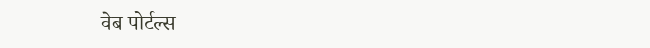वेब पोर्टल्स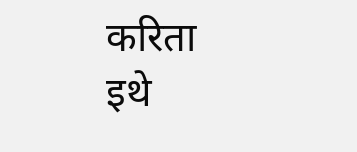करिता इथे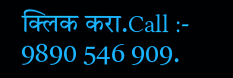क्लिक करा.Call :- 9890 546 909.